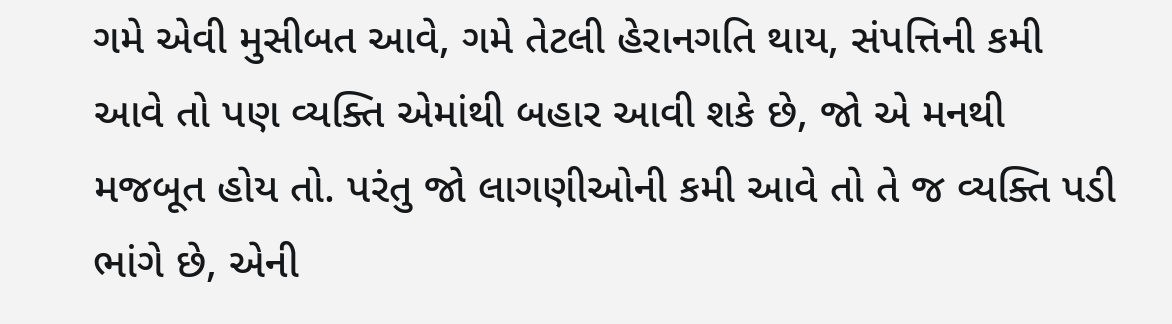ગમે એવી મુસીબત આવે, ગમે તેટલી હેરાનગતિ થાય, સંપત્તિની કમી આવે તો પણ વ્યક્તિ એમાંથી બહાર આવી શકે છે, જો એ મનથી મજબૂત હોય તો. પરંતુ જો લાગણીઓની કમી આવે તો તે જ વ્યક્તિ પડી ભાંગે છે, એની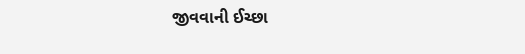જીવવાની ઈચ્છા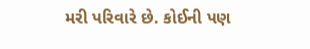મરી પરિવારે છે. કોઈની પણ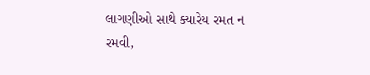લાગણીઓ સાથે ક્યારેય રમત ન રમવી,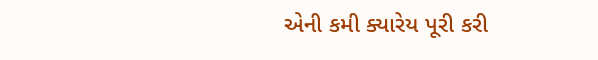એની કમી ક્યારેય પૂરી કરી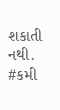શકાતી નથી.
#કમી